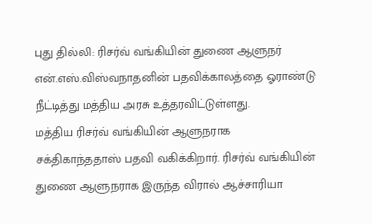புது தில்லி: ரிசர்வ் வங்கியின் துணை ஆளுநர் என்.எஸ்.விஸ்வநாதனின் பதவிக்காலத்தை ஓராண்டு நீட்டித்து மத்திய அரசு உத்தரவிட்டுள்ளது.
மத்திய ரிசர்வ் வங்கியின் ஆளுநராக சக்திகாந்ததாஸ் பதவி வகிக்கிறார். ரிசர்வ் வங்கியின் துணை ஆளுநராக இருந்த விரால் ஆச்சாரியா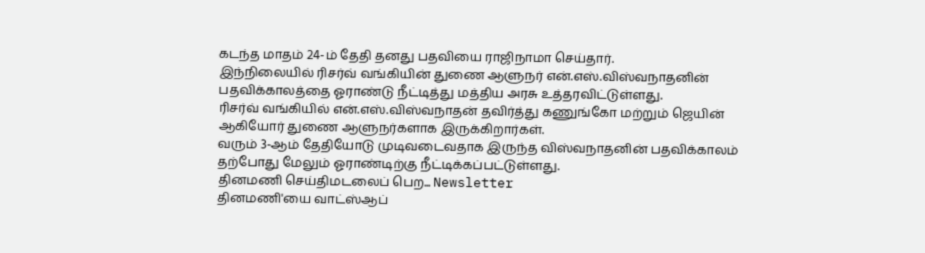கடந்த மாதம் 24-ம் தேதி தனது பதவியை ராஜிநாமா செய்தார்.
இந்நிலையில் ரிசர்வ் வங்கியின் துணை ஆளுநர் என்.எஸ்.விஸ்வநாதனின் பதவிக்காலத்தை ஓராண்டு நீட்டித்து மத்திய அரசு உத்தரவிட்டுள்ளது.
ரிசர்வ் வங்கியில் என்.எஸ்.விஸ்வநாதன் தவிர்த்து கணுங்கோ மற்றும் ஜெயின் ஆகியோர் துணை ஆளுநர்களாக இருக்கிறார்கள்.
வரும் 3-ஆம் தேதியோடு முடிவடைவதாக இருந்த விஸ்வநாதனின் பதவிக்காலம் தற்போது மேலும் ஓராண்டிற்கு நீட்டிக்கப்பட்டுள்ளது.
தினமணி செய்திமடலைப் பெற... Newsletter
தினமணி'யை வாட்ஸ்ஆப்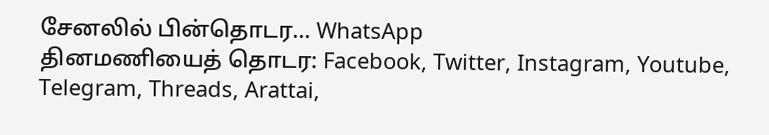சேனலில் பின்தொடர... WhatsApp
தினமணியைத் தொடர: Facebook, Twitter, Instagram, Youtube, Telegram, Threads, Arattai,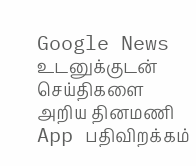Google News
உடனுக்குடன் செய்திகளை அறிய தினமணி App பதிவிறக்கம்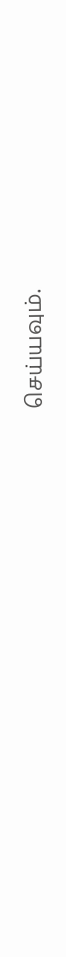செய்யவும்.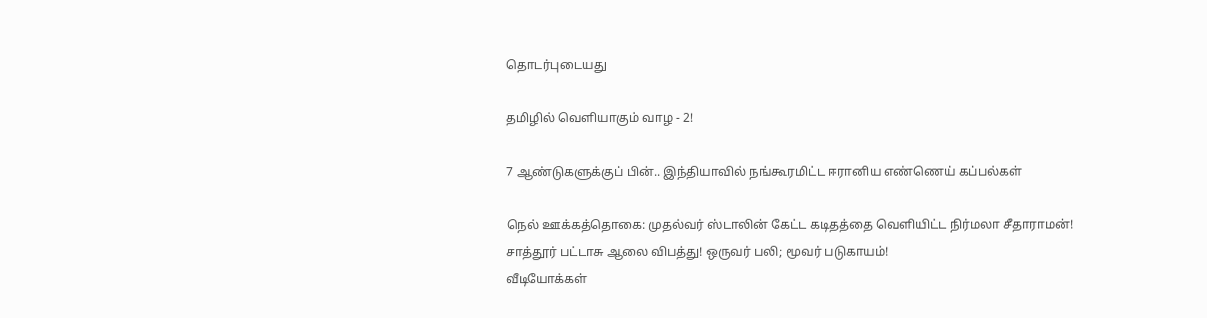தொடர்புடையது

தமிழில் வெளியாகும் வாழ - 2!

7 ஆண்டுகளுக்குப் பின்.. இந்தியாவில் நங்கூரமிட்ட ஈரானிய எண்ணெய் கப்பல்கள்

நெல் ஊக்கத்தொகை: முதல்வர் ஸ்டாலின் கேட்ட கடிதத்தை வெளியிட்ட நிர்மலா சீதாராமன்!
சாத்தூர் பட்டாசு ஆலை விபத்து! ஒருவர் பலி; மூவர் படுகாயம்!
வீடியோக்கள்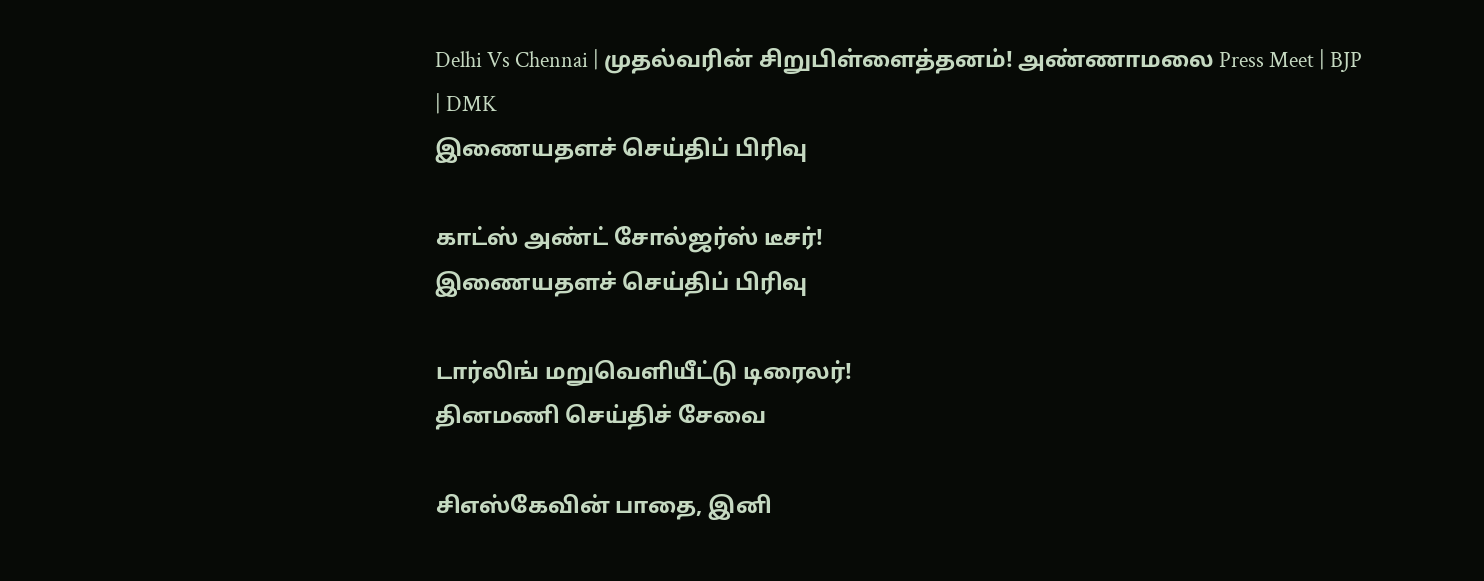Delhi Vs Chennai | முதல்வரின் சிறுபிள்ளைத்தனம்! அண்ணாமலை Press Meet | BJP | DMK
இணையதளச் செய்திப் பிரிவு

காட்ஸ் அண்ட் சோல்ஜர்ஸ் டீசர்!
இணையதளச் செய்திப் பிரிவு

டார்லிங் மறுவெளியீட்டு டிரைலர்!
தினமணி செய்திச் சேவை

சிஎஸ்கேவின் பாதை, இனி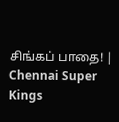சிங்கப் பாதை! | Chennai Super Kings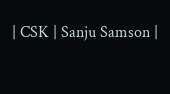| CSK | Sanju Samson |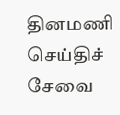தினமணி செய்திச் சேவை